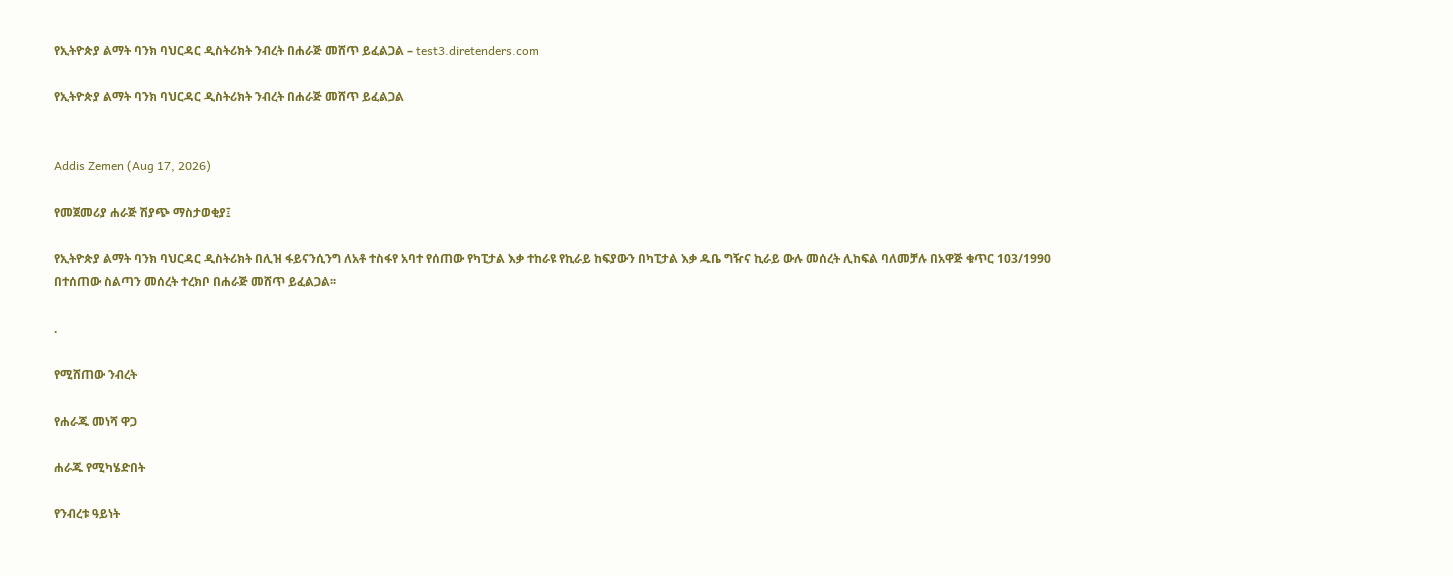የኢትዮጵያ ልማት ባንክ ባህርዳር ዲስትሪክት ንብረት በሐራጅ መሸጥ ይፈልጋል – test3.diretenders.com

የኢትዮጵያ ልማት ባንክ ባህርዳር ዲስትሪክት ንብረት በሐራጅ መሸጥ ይፈልጋል


Addis Zemen (Aug 17, 2026)

የመጀመሪያ ሐራጅ ሽያጭ ማስታወቂያ፤

የኢትዮጵያ ልማት ባንክ ባህርዳር ዲስትሪክት በሊዝ ፋይናንሲንግ ለአቶ ተስፋየ አባተ የሰጠው የካፒታል እቃ ተከራዩ የኪራይ ከፍያውን በካፒታል እቃ ዱቤ ግዥና ኪራይ ውሉ መሰረት ሊከፍል ባለመቻሉ በአዋጅ ቁጥር 103/1990 በተሰጠው ስልጣን መሰረት ተረክቦ በሐራጅ መሸጥ ይፈልጋል፡፡

.

የሚሸጠው ንብረት

የሐራጁ መነሻ ዋጋ

ሐራጁ የሚካሄድበት

የንብረቱ ዓይነት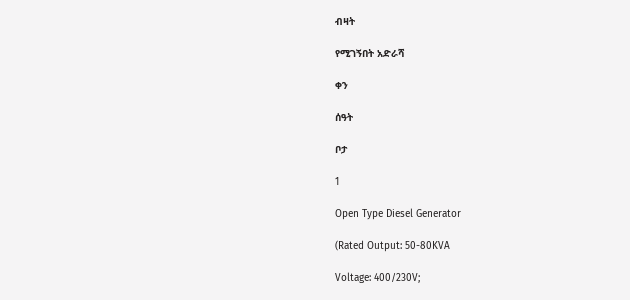ብዛት

የሚገኝበት አድራሻ

ቀን

ሰዓት

ቦታ

1

Open Type Diesel Generator

(Rated Output: 50-80KVA

Voltage: 400/230V;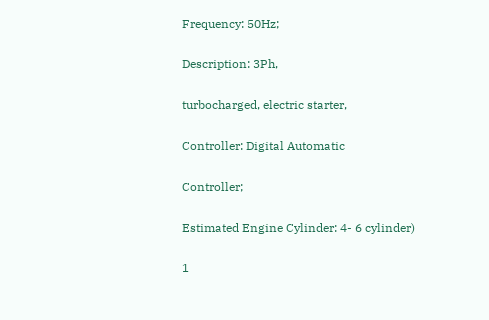Frequency: 50Hz;

Description: 3Ph,

turbocharged, electric starter,

Controller: Digital Automatic

Controller;

Estimated Engine Cylinder: 4- 6 cylinder)

1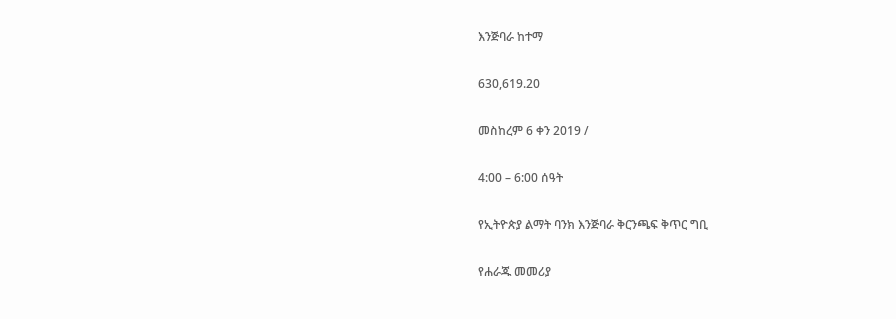እንጅባራ ከተማ

630,619.20

መስከረም 6 ቀን 2019 /

4:00 – 6:00 ሰዓት

የኢትዮጵያ ልማት ባንክ እንጅባራ ቅርንጫፍ ቅጥር ግቢ

የሐራጁ መመሪያ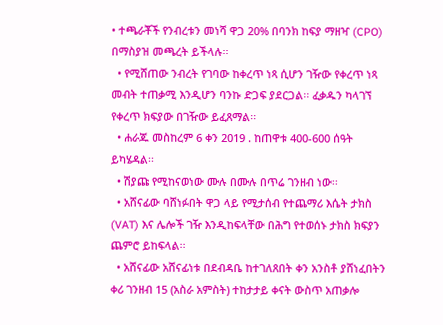• ተጫራቾች የንብረቱን መነሻ ዋጋ 20% በባንክ ከፍያ ማዘዣ (CPO) በማስያዝ መጫረት ይችላሉ፡፡
  • የሚሸጠው ንብረት የገባው ከቀረጥ ነጻ ሲሆን ገዥው የቀረጥ ነጻ መብት ተጠቃሚ እንዲሆን ባንኩ ድጋፍ ያደርጋል፡፡ ፈቃዱን ካላገኘ የቀረጥ ክፍያው በገዥው ይፈጸማል፡፡
  • ሐራጁ መስከረም 6 ቀን 2019 . ከጠዋቱ 400-600 ሰዓት ይካሄዳል፡፡
  • ሽያጩ የሚከናወነው ሙሉ በሙሉ በጥሬ ገንዘብ ነው፡፡
  • አሸናፊው ባሸነፉበት ዋጋ ላይ የሚታሰብ የተጨማሪ እሴት ታክስ (VAT) እና ሌሎች ገዥ እንዲከፍላቸው በሕግ የተወሰኑ ታክስ ክፍያን ጨምሮ ይከፍላል፡፡
  • አሸናፊው አሸናፊነቱ በደብዳቤ ከተገለጸበት ቀን አንስቶ ያሸነፈበትን ቀሪ ገንዘብ 15 (አስራ አምስት) ተከታታይ ቀናት ውስጥ አጠቃሎ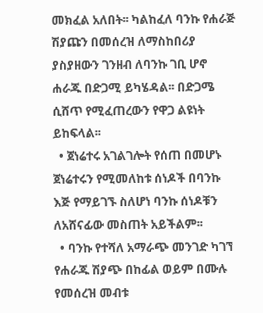መክፈል አለበት፡፡ ካልከፈለ ባንኩ የሐራጅ ሽያጩን በመሰረዝ ለማስከበሪያ ያስያዘውን ገንዘብ ለባንኩ ገቢ ሆኖ ሐራጁ በድጋሚ ይካሄዳል፡፡ በድጋሜ ሲሸጥ የሚፈጠረውን የዋጋ ልዩነት ይከፍላል፡፡
  • ጀነሬተሩ አገልገሎት የሰጠ በመሆኑ ጀነሬተሩን የሚመለከቱ ሰነዶች በባንኩ እጅ የማይገኙ ስለሆነ ባንኩ ሰነዶቹን ለአሸናፊው መስጠት አይችልም፡፡
  • ባንኩ የተሻለ አማራጭ መንገድ ካገኘ የሐራጁ ሽያጭ በከፊል ወይም በሙሉ የመሰረዝ መብቱ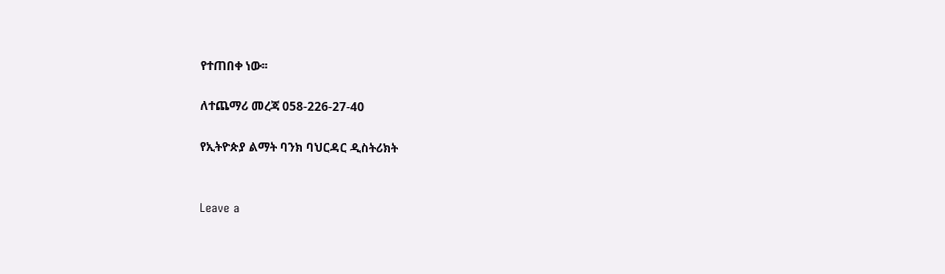የተጠበቀ ነው፡፡

ለተጨማሪ መረጃ 058-226-27-40

የኢትዮጵያ ልማት ባንክ ባህርዳር ዲስትሪክት


Leave a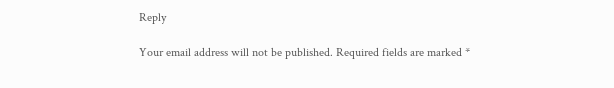Reply

Your email address will not be published. Required fields are marked *